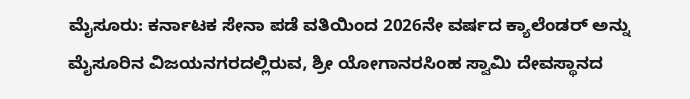ಮೈಸೂರು: ಕರ್ನಾಟಕ ಸೇನಾ ಪಡೆ ವತಿಯಿಂದ 2026ನೇ ವರ್ಷದ ಕ್ಯಾಲೆಂಡರ್ ಅನ್ನು ಮೈಸೂರಿನ ವಿಜಯನಗರದಲ್ಲಿರುವ, ಶ್ರೀ ಯೋಗಾನರಸಿಂಹ ಸ್ವಾಮಿ ದೇವಸ್ಥಾನದ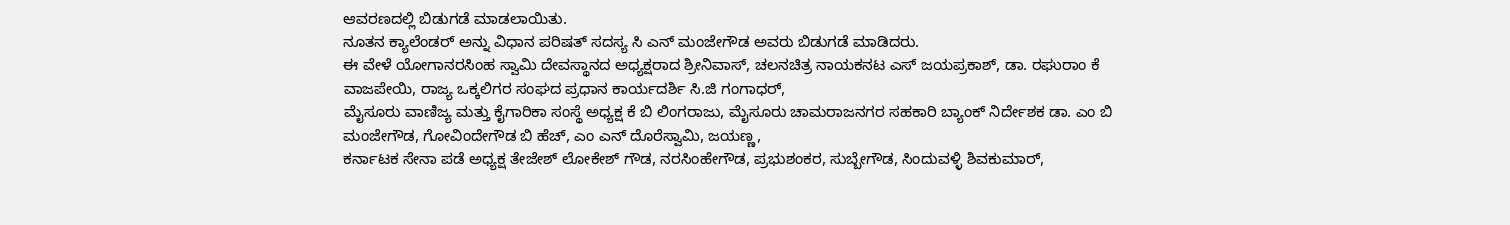ಆವರಣದಲ್ಲಿ ಬಿಡುಗಡೆ ಮಾಡಲಾಯಿತು.
ನೂತನ ಕ್ಯಾಲೆಂಡರ್ ಅನ್ನು ವಿಧಾನ ಪರಿಷತ್ ಸದಸ್ಯ ಸಿ ಎನ್ ಮಂಜೇಗೌಡ ಅವರು ಬಿಡುಗಡೆ ಮಾಡಿದರು.
ಈ ವೇಳೆ ಯೋಗಾನರಸಿಂಹ ಸ್ವಾಮಿ ದೇವಸ್ಥಾನದ ಅಧ್ಯಕ್ಷರಾದ ಶ್ರೀನಿವಾಸ್, ಚಲನಚಿತ್ರ ನಾಯಕನಟ ಎಸ್ ಜಯಪ್ರಕಾಶ್, ಡಾ. ರಘುರಾಂ ಕೆ ವಾಜಪೇಯಿ, ರಾಜ್ಯ ಒಕ್ಕಲಿಗರ ಸಂಘದ ಪ್ರಧಾನ ಕಾರ್ಯದರ್ಶಿ ಸಿ.ಜಿ ಗಂಗಾಧರ್,
ಮೈಸೂರು ವಾಣಿಜ್ಯ ಮತ್ತು ಕೈಗಾರಿಕಾ ಸಂಸ್ಥೆ ಅಧ್ಯಕ್ಷ ಕೆ ಬಿ ಲಿಂಗರಾಜು, ಮೈಸೂರು ಚಾಮರಾಜನಗರ ಸಹಕಾರಿ ಬ್ಯಾಂಕ್ ನಿರ್ದೇಶಕ ಡಾ. ಎಂ ಬಿ ಮಂಜೇಗೌಡ, ಗೋವಿಂದೇಗೌಡ ಬಿ ಹೆಚ್, ಎಂ ಎನ್ ದೊರೆಸ್ವಾಮಿ, ಜಯಣ್ಣ,
ಕರ್ನಾಟಕ ಸೇನಾ ಪಡೆ ಅಧ್ಯಕ್ಷ ತೇಜೇಶ್ ಲೋಕೇಶ್ ಗೌಡ, ನರಸಿಂಹೇಗೌಡ, ಪ್ರಭುಶಂಕರ, ಸುಬ್ಬೇಗೌಡ, ಸಿಂದುವಳ್ಳಿ ಶಿವಕುಮಾರ್,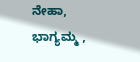ನೇಹಾ, ಭಾಗ್ಯಮ್ಮ ,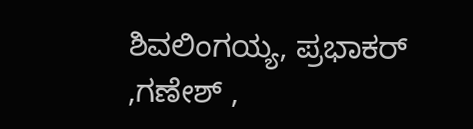ಶಿವಲಿಂಗಯ್ಯ, ಪ್ರಭಾಕರ್ ,ಗಣೇಶ್ ,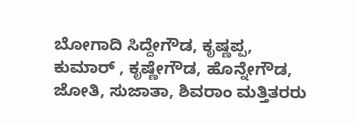ಬೋಗಾದಿ ಸಿದ್ದೇಗೌಡ, ಕೃಷ್ಣಪ್ಪ, ಕುಮಾರ್ , ಕೃಷ್ಣೇಗೌಡ, ಹೊನ್ನೇಗೌಡ, ಜೋತಿ, ಸುಜಾತಾ, ಶಿವರಾಂ ಮತ್ತಿತರರು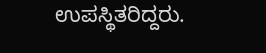ಉಪಸ್ಥಿತರಿದ್ದರು.